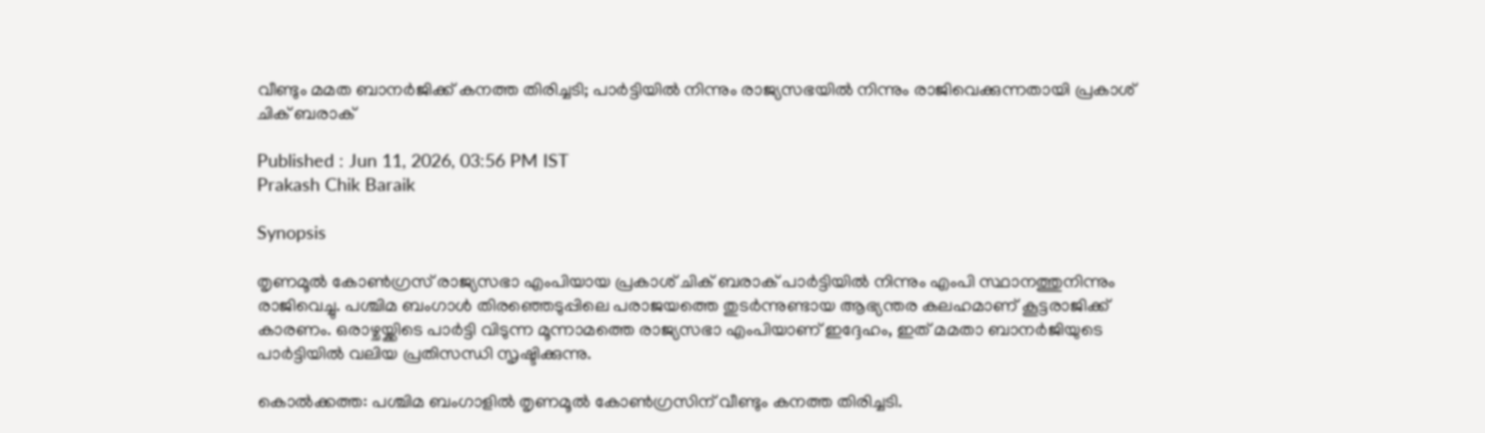വീണ്ടും മമത ബാനർജിക്ക് കനത്ത തിരിച്ചടി; പാർട്ടിയിൽ നിന്നും രാജ്യസഭയിൽ നിന്നും രാജിവെക്കുന്നതായി പ്രകാശ് ചിക് ബരാക്

Published : Jun 11, 2026, 03:56 PM IST
Prakash Chik Baraik

Synopsis

തൃണമൂൽ കോൺഗ്രസ് രാജ്യസഭാ എംപിയായ പ്രകാശ് ചിക് ബരാക് പാർട്ടിയിൽ നിന്നും എംപി സ്ഥാനത്തുനിന്നും രാജിവെച്ചു. പശ്ചിമ ബംഗാൾ തിരഞ്ഞെടുപ്പിലെ പരാജയത്തെ തുടർന്നുണ്ടായ ആഭ്യന്തര കലഹമാണ് കൂട്ടരാജിക്ക് കാരണം. ഒരാഴ്ചയ്ക്കിടെ പാർട്ടി വിടുന്ന മൂന്നാമത്തെ രാജ്യസഭാ എംപിയാണ് ഇദ്ദേഹം, ഇത് മമതാ ബാനർജിയുടെ പാർട്ടിയിൽ വലിയ പ്രതിസന്ധി സൃഷ്ടിക്കുന്നു.

കൊൽക്കത്ത: പശ്ചിമ ബംഗാളിൽ തൃണമൂൽ കോൺഗ്രസിന് വീണ്ടും കനത്ത തിരിച്ചടി.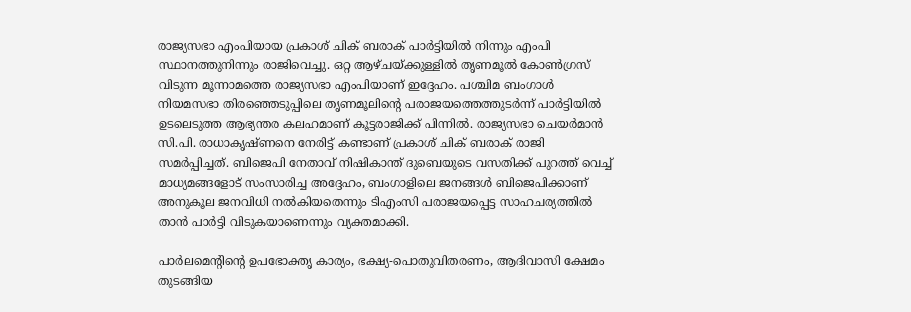രാജ്യസഭാ എംപിയായ പ്രകാശ് ചിക് ബരാക് പാർട്ടിയിൽ നിന്നും എംപി സ്ഥാനത്തുനിന്നും രാജിവെച്ചു. ഒറ്റ ആഴ്ചയ്ക്കുള്ളിൽ തൃണമൂൽ കോൺഗ്രസ് വിടുന്ന മൂന്നാമത്തെ രാജ്യസഭാ എംപിയാണ് ഇദ്ദേഹം. പശ്ചിമ ബംഗാൾ നിയമസഭാ തിരഞ്ഞെടുപ്പിലെ തൃണമൂലിന്റെ പരാജയത്തെത്തുടർന്ന് പാർട്ടിയിൽ ഉടലെടുത്ത ആഭ്യന്തര കലഹമാണ് കൂട്ടരാജിക്ക് പിന്നിൽ. രാജ്യസഭാ ചെയർമാൻ സി.പി. രാധാകൃഷ്ണനെ നേരിട്ട് കണ്ടാണ് പ്രകാശ് ചിക് ബരാക് രാജി സമർപ്പിച്ചത്. ബിജെപി നേതാവ് നിഷികാന്ത് ദുബെയുടെ വസതിക്ക് പുറത്ത് വെച്ച് മാധ്യമങ്ങളോട് സംസാരിച്ച അദ്ദേഹം, ബംഗാളിലെ ജനങ്ങൾ ബിജെപിക്കാണ് അനുകൂല ജനവിധി നൽകിയതെന്നും ടിഎംസി പരാജയപ്പെട്ട സാഹചര്യത്തിൽ താൻ പാർട്ടി വിടുകയാണെന്നും വ്യക്തമാക്കി.

പാർലമെന്റിന്റെ ഉപഭോക്തൃ കാര്യം, ഭക്ഷ്യ-പൊതുവിതരണം, ആദിവാസി ക്ഷേമം തുടങ്ങിയ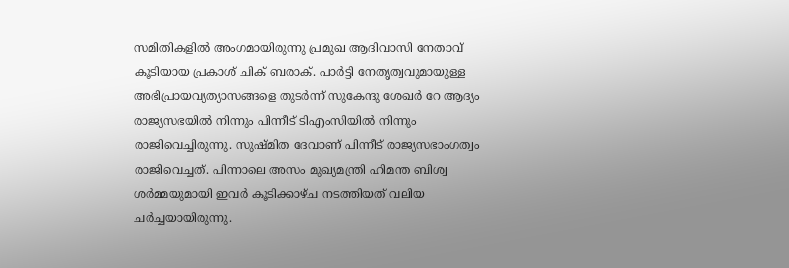സമിതികളിൽ അംഗമായിരുന്നു പ്രമുഖ ആദിവാസി നേതാവ് കൂടിയായ പ്രകാശ് ചിക് ബരാക്. പാർട്ടി നേതൃത്വവുമായുള്ള അഭിപ്രായവ്യത്യാസങ്ങളെ തുടർന്ന് സുകേന്ദു ശേഖർ റേ ആദ്യം രാജ്യസഭയിൽ നിന്നും പിന്നീട് ടിഎംസിയിൽ നിന്നും രാജിവെച്ചിരുന്നു. സുഷ്‌മിത ദേവാണ് പിന്നീട് രാജ്യസഭാംഗത്വം രാജിവെച്ചത്. പിന്നാലെ അസം മുഖ്യമന്ത്രി ഹിമന്ത ബിശ്വ ശർമ്മയുമായി ഇവർ കൂടിക്കാഴ്ച നടത്തിയത് വലിയ ചർച്ചയായിരുന്നു.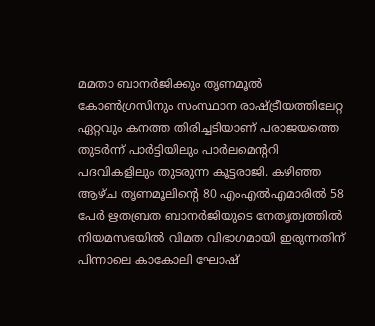മമതാ ബാനർജിക്കും തൃണമൂൽ കോൺഗ്രസിനും സംസ്ഥാന രാഷ്ട്രീയത്തിലേറ്റ ഏറ്റവും കനത്ത തിരിച്ചടിയാണ് പരാജയത്തെ തുടർന്ന് പാർട്ടിയിലും പാർലമെൻ്ററി പദവികളിലും തുടരുന്ന കൂട്ടരാജി. കഴിഞ്ഞ ആഴ്ച തൃണമൂലിന്റെ 80 എംഎൽഎമാരിൽ 58 പേർ ഋതബ്രത ബാനർജിയുടെ നേതൃത്വത്തിൽ നിയമസഭയിൽ വിമത വിഭാഗമായി ഇരുന്നതിന് പിന്നാലെ കാകോലി ഘോഷ്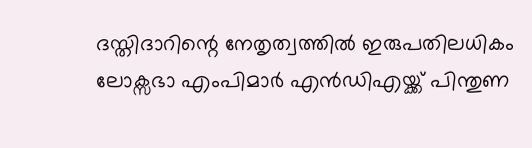ദസ്തിദാറിന്റെ നേതൃത്വത്തിൽ ഇരുപതിലധികം ലോക്സഭാ എംപിമാർ എൻഡിഎയ്ക്ക് പിന്തുണ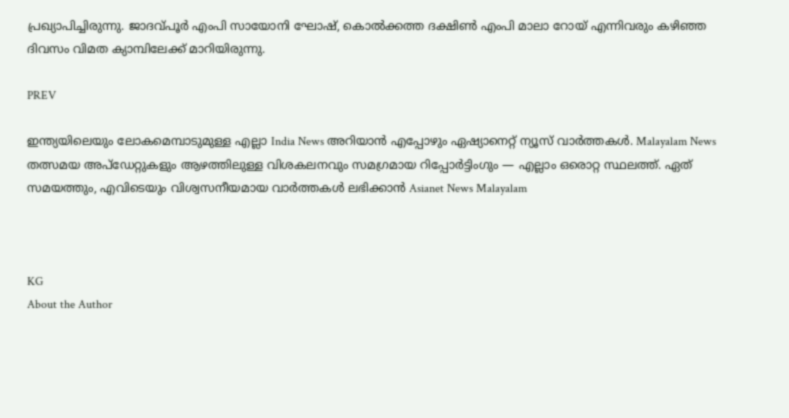പ്രഖ്യാപിച്ചിരുന്നു. ജാദവ്പൂർ എംപി സായോനി ഘോഷ്, കൊൽക്കത്ത ദക്ഷിൺ എംപി മാലാ റോയ് എന്നിവരും കഴിഞ്ഞ ദിവസം വിമത ക്യാമ്പിലേക്ക് മാറിയിരുന്നു.

PREV

ഇന്ത്യയിലെയും ലോകമെമ്പാടുമുള്ള എല്ലാ India News അറിയാൻ എപ്പോഴും ഏഷ്യാനെറ്റ് ന്യൂസ് വാർത്തകൾ. Malayalam News   തത്സമയ അപ്‌ഡേറ്റുകളും ആഴത്തിലുള്ള വിശകലനവും സമഗ്രമായ റിപ്പോർട്ടിംഗും — എല്ലാം ഒരൊറ്റ സ്ഥലത്ത്. ഏത് സമയത്തും, എവിടെയും വിശ്വസനീയമായ വാർത്തകൾ ലഭിക്കാൻ Asianet News Malayalam



KG
About the Author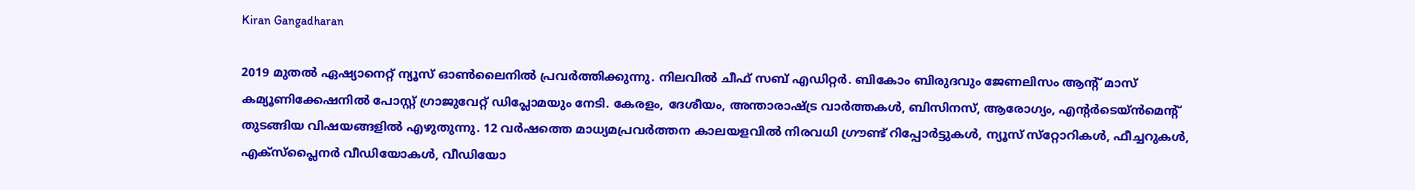Kiran Gangadharan

2019 മുതല്‍ ഏഷ്യാനെറ്റ് ന്യൂസ് ഓണ്‍ലൈനില്‍ പ്രവര്‍ത്തിക്കുന്നു. നിലവില്‍ ചീഫ് സബ് എഡിറ്റർ. ബികോം ബിരുദവും ജേണലിസം ആൻ്റ് മാസ് കമ്യൂണിക്കേഷനിൽ പോസ്റ്റ് ഗ്രാജുവേറ്റ് ഡിപ്ലോമയും നേടി. കേരളം, ദേശീയം, അന്താരാഷ്ട്ര വാര്‍ത്തകള്‍, ബിസിനസ്, ആരോഗ്യം, എന്റർടെയ്ൻമെൻ്റ് തുടങ്ങിയ വിഷയങ്ങളില്‍ എഴുതുന്നു. 12 വര്‍ഷത്തെ മാധ്യമപ്രവര്‍ത്തന കാലയളവില്‍ നിരവധി ഗ്രൗണ്ട് റിപ്പോര്‍ട്ടുകള്‍, ന്യൂസ് സ്‌റ്റോറികള്‍, ഫീച്ചറുകള്‍, എക്‌സ്‌പ്ലൈന‍ർ വീഡിയോകൾ, വീഡിയോ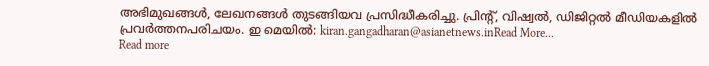അഭിമുഖങ്ങള്‍, ലേഖനങ്ങള്‍ തുടങ്ങിയവ പ്രസിദ്ധീകരിച്ചു. പ്രിന്റ്, വിഷ്വല്‍, ഡിജിറ്റല്‍ മീഡിയകളില്‍ പ്രവര്‍ത്തനപരിചയം. ഇ മെയില്‍: kiran.gangadharan@asianetnews.inRead More...
Read more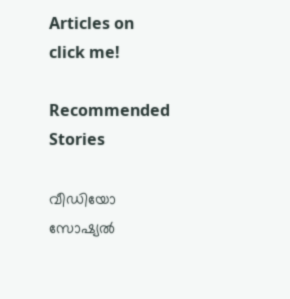Articles on
click me!

Recommended Stories

വീഡിയോ സോഷ്യൽ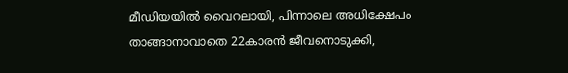മീഡിയയില്‍ വൈറലായി, പിന്നാലെ അധിക്ഷേപം താങ്ങാനാവാതെ 22കാരൻ ജീവനൊടുക്കി,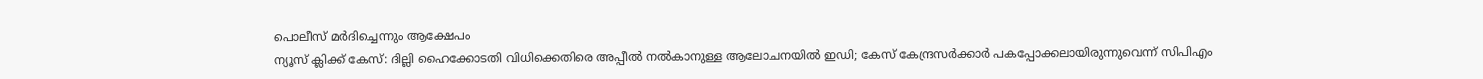പൊലീസ് മർദിച്ചെന്നും ആക്ഷേപം
ന്യൂസ് ക്ലിക്ക് കേസ്: ദില്ലി ഹൈക്കോടതി വിധിക്കെതിരെ അപ്പീൽ നൽകാനുള്ള ആലോചനയിൽ ഇഡി; കേസ് കേന്ദ്രസർക്കാർ പകപ്പോക്കലായിരുന്നുവെന്ന് സിപിഎം